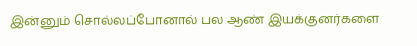இன்னும் சொல்லப்போனால் பல ஆண் இயக்குனர்களை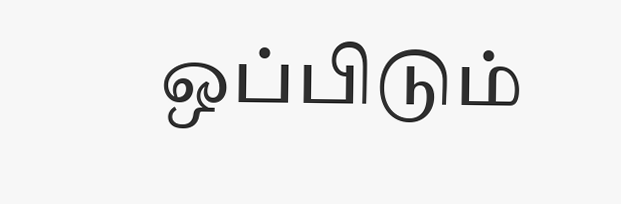ஒப்பிடும்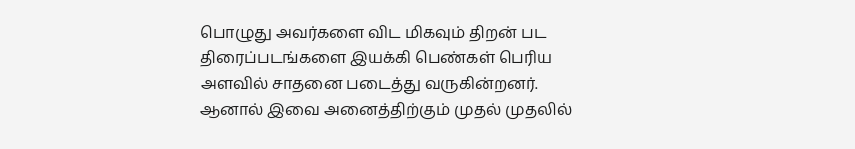பொழுது அவர்களை விட மிகவும் திறன் பட திரைப்படங்களை இயக்கி பெண்கள் பெரிய அளவில் சாதனை படைத்து வருகின்றனர். ஆனால் இவை அனைத்திற்கும் முதல் முதலில்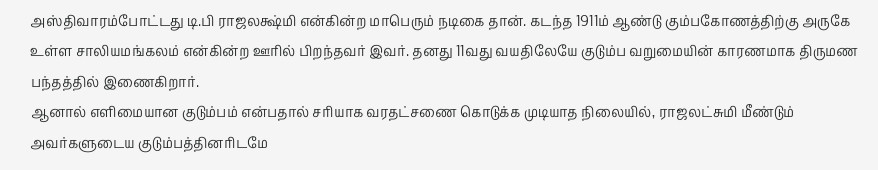அஸ்திவாரம்போட்டது டி.பி ராஜலக்ஷ்மி என்கின்ற மாபெரும் நடிகை தான். கடந்த 1911ம் ஆண்டு கும்பகோணத்திற்கு அருகே உள்ள சாலியமங்கலம் என்கின்ற ஊரில் பிறந்தவர் இவர். தனது 11வது வயதிலேயே குடும்ப வறுமையின் காரணமாக திருமண பந்தத்தில் இணைகிறார்.
ஆனால் எளிமையான குடும்பம் என்பதால் சரியாக வரதட்சணை கொடுக்க முடியாத நிலையில், ராஜலட்சுமி மீண்டும் அவர்களுடைய குடும்பத்தினரிடமே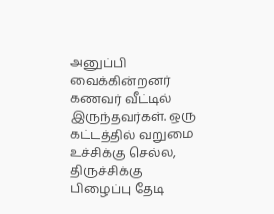அனுப்பி வைக்கின்றனர் கணவர் வீட்டில் இருந்தவர்கள். ஒரு கட்டத்தில் வறுமை உச்சிக்கு செல்ல, திருச்சிக்கு பிழைப்பு தேடி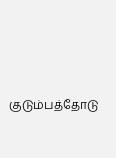குடும்பத்தோடு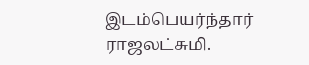இடம்பெயர்ந்தார் ராஜலட்சுமி.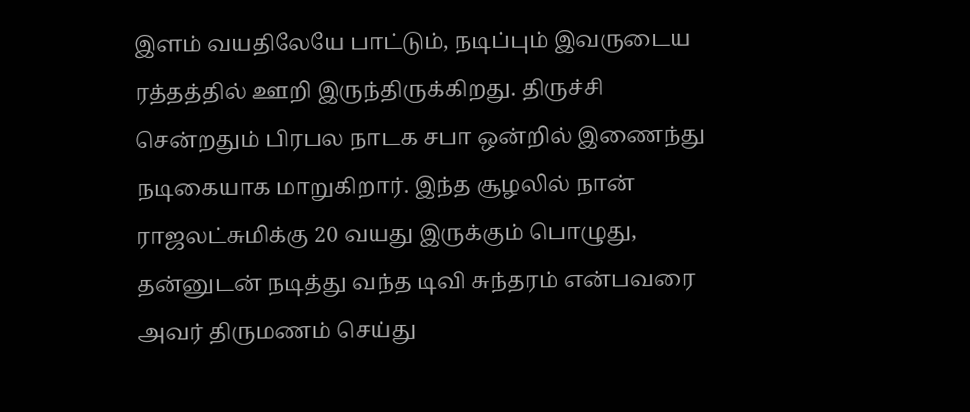இளம் வயதிலேயே பாட்டும், நடிப்பும் இவருடைய ரத்தத்தில் ஊறி இருந்திருக்கிறது. திருச்சி சென்றதும் பிரபல நாடக சபா ஒன்றில் இணைந்து நடிகையாக மாறுகிறார். இந்த சூழலில் நான் ராஜலட்சுமிக்கு 20 வயது இருக்கும் பொழுது, தன்னுடன் நடித்து வந்த டிவி சுந்தரம் என்பவரை அவர் திருமணம் செய்து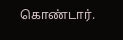கொண்டார்.